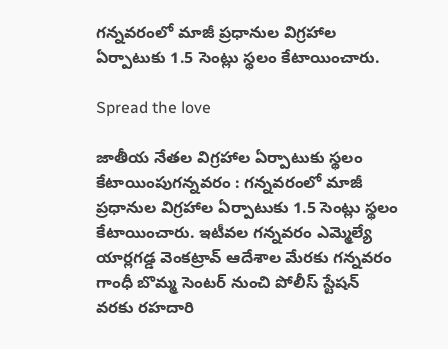గన్నవరంలో మాజీ ప్రధానుల విగ్రహాల ఏర్పాటుకు 1.5 సెంట్లు స్థలం కేటాయించారు.

Spread the love

జాతీయ నేతల విగ్రహాల ఏర్పాటుకు స్థలం కేటాయింపుగన్నవరం : గన్నవరంలో మాజీ ప్రధానుల విగ్రహాల ఏర్పాటుకు 1.5 సెంట్లు స్థలం కేటాయించారు. ఇటీవల గన్నవరం ఎమ్మెల్యే యార్లగడ్డ వెంకట్రావ్ ఆదేశాల మేరకు గన్నవరం గాంధీ బొమ్మ సెంటర్ నుంచి పోలీస్ స్టేషన్ వరకు రహదారి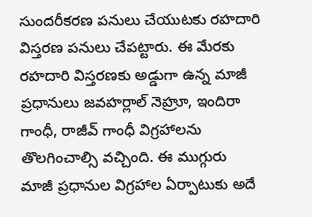సుందరీకరణ పనులు చేయుటకు రహదారి విస్తరణ పనులు చేపట్టారు. ఈ మేరకు రహదారి విస్తరణకు అడ్డుగా ఉన్న మాజీ ప్రధానులు జవహర్లాల్ నెహ్రూ, ఇందిరా గాంధీ, రాజీవ్ గాంధీ విగ్రహాలను తొలగించాల్సి వచ్చింది. ఈ ముగ్గురు మాజీ ప్రధానుల విగ్రహాల ఏర్పాటుకు అదే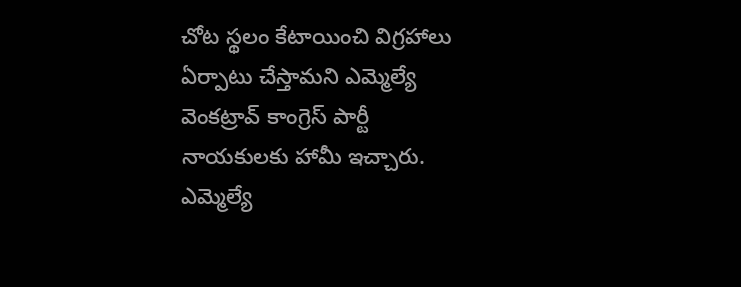చోట స్థలం కేటాయించి విగ్రహాలు ఏర్పాటు చేస్తామని ఎమ్మెల్యే వెంకట్రావ్ కాంగ్రెస్ పార్టీ నాయకులకు హామీ ఇచ్చారు. ఎమ్మెల్యే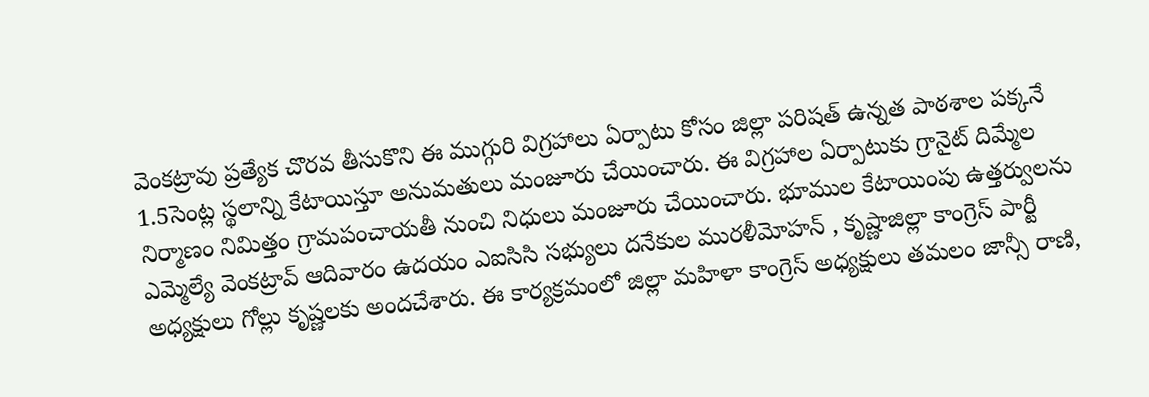వెంకట్రావు ప్రత్యేక చొరవ తీసుకొని ఈ ముగ్గురి విగ్రహాలు ఏర్పాటు కోసం జిల్లా పరిషత్ ఉన్నత పాఠశాల పక్కనే 1.5సెంట్ల స్థలాన్ని కేటాయిస్తూ అనుమతులు మంజూరు చేయించారు. ఈ విగ్రహాల ఏర్పాటుకు గ్రానైట్ దిమ్మేల నిర్మాణం నిమిత్తం గ్రామపంచాయతీ నుంచి నిధులు మంజూరు చేయించారు. భూముల కేటాయింపు ఉత్తర్వులను ఎమ్మెల్యే వెంకట్రావ్ ఆదివారం ఉదయం ఎఐసిసి సభ్యులు దనేకుల మురళీమోహన్ , కృష్ణాజిల్లా కాంగ్రెస్ పార్టీ అధ్యక్షులు గోల్లు కృష్ణలకు అందచేశారు. ఈ కార్యక్రమంలో జిల్లా మహిళా కాంగ్రెస్ అధ్యక్షులు తమలం జాన్సీ రాణి,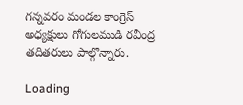గన్నవరం మండల కాంగ్రెస్ అధ్యక్షులు గోగులముడి రవీంద్ర తదితరులు పాల్గొన్నారు.

Loading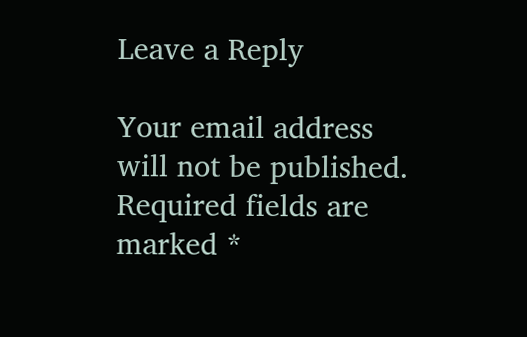Leave a Reply

Your email address will not be published. Required fields are marked *